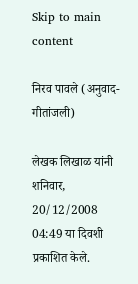Skip to main content

निरव पावले (अनुवाद-गीतांजली)

लेखक लिखाळ यांनी शनिवार, 20/12/2008 04:49 या दिवशी प्रकाशित केले.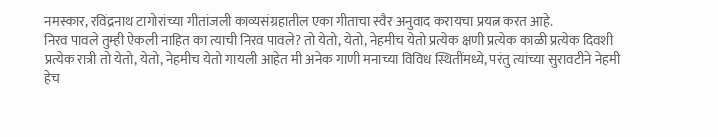नमस्कार, रविंद्रनाथ टागोरांच्या गीतांजली काव्यसंग्रहातील एका गीताचा स्वैर अनुवाद करायचा प्रयत्न करत आहे.
निरव पावले तुम्ही ऐकली नाहित का त्याची निरव पावले? तो येतो, येतो, नेहमीच येतो प्रत्येक क्षणी प्रत्येक काळी प्रत्येक दिवशी प्रत्येक रात्री तो येतो, येतो, नेहमीच येतो गायली आहेत मी अनेक गाणी मनाच्या विविध स्थितींमध्ये, परंतु त्यांच्या सुरावटीने नेहमी हेच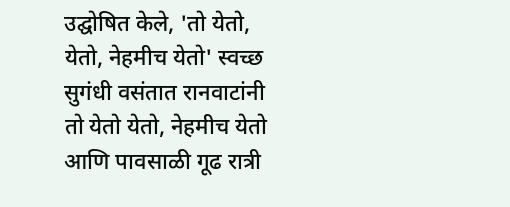उद्घोषित केले, 'तो येतो, येतो, नेहमीच येतो' स्वच्छ सुगंधी वसंतात रानवाटांनी तो येतो येतो, नेहमीच येतो आणि पावसाळी गूढ रात्री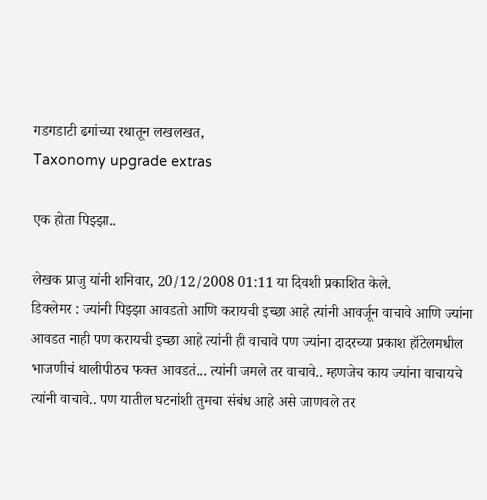गडगडाटी ढगांच्या रथातून लखलखत,
Taxonomy upgrade extras

एक होता पिझ्झा..

लेखक प्राजु यांनी शनिवार, 20/12/2008 01:11 या दिवशी प्रकाशित केले.
डिक्लेमर : ज्यांनी पिझ्झा आवडतो आणि करायची इच्छा आहे त्यांनी आवर्जून वाचावे आणि ज्यांना आवडत नाही पण करायची इच्छा आहे त्यांनी ही वाचावे पण ज्यांना दादरच्या प्रकाश हॉटेलमधील भाजणीचं थालीपीठच फक्त आवडतं... त्यांनी जमले तर वाचावे.. म्हणजेच काय ज्यांना वाचायचे त्यांनी वाचावे.. पण यातील घटनांशी तुमचा संबंध आहे असे जाणवले तर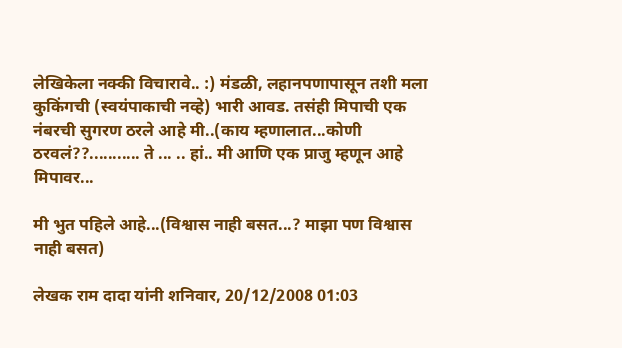लेखिकेला नक्की विचारावे.. :) मंडळी, लहानपणापासून तशी मला कुकिंगची (स्वयंपाकाची नव्हे) भारी आवड. तसंही मिपाची एक नंबरची सुगरण ठरले आहे मी..(काय म्हणालात...कोणी ठरवलं??........... ते ... .. हां.. मी आणि एक प्राजु म्हणून आहे मिपावर...

मी भुत पहिले आहे...(विश्वास नाही बसत...? माझा पण विश्वास नाही बसत)

लेखक राम दादा यांनी शनिवार, 20/12/2008 01:03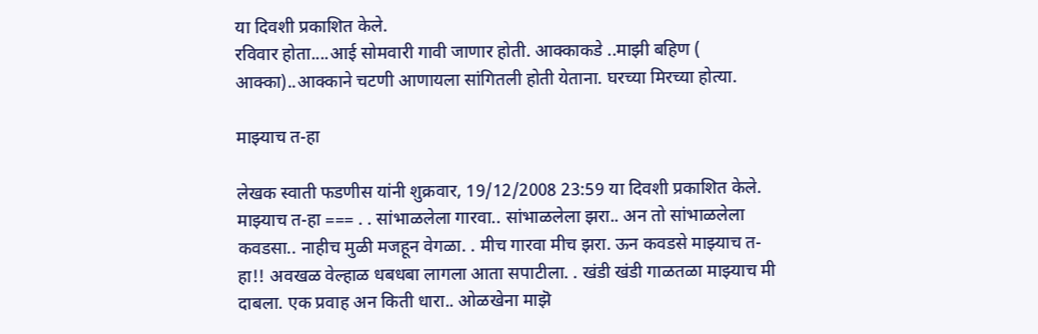या दिवशी प्रकाशित केले.
रविवार होता....आई सोमवारी गावी जाणार होती. आक्काकडे ..माझी बहिण ( आक्का)..आक्काने चटणी आणायला सांगितली होती येताना. घरच्या मिरच्या होत्या.

माझ्याच त-हा

लेखक स्वाती फडणीस यांनी शुक्रवार, 19/12/2008 23:59 या दिवशी प्रकाशित केले.
माझ्याच त-हा === . . सांभाळलेला गारवा.. सांभाळलेला झरा.. अन तो सांभाळलेला कवडसा.. नाहीच मुळी मजहून वेगळा. . मीच गारवा मीच झरा. ऊन कवडसे माझ्याच त-हा!! अवखळ वेल्हाळ धबधबा लागला आता सपाटीला. . खंडी खंडी गाळतळा माझ्याच मी दाबला. एक प्रवाह अन किती धारा.. ओळखेना माझॆ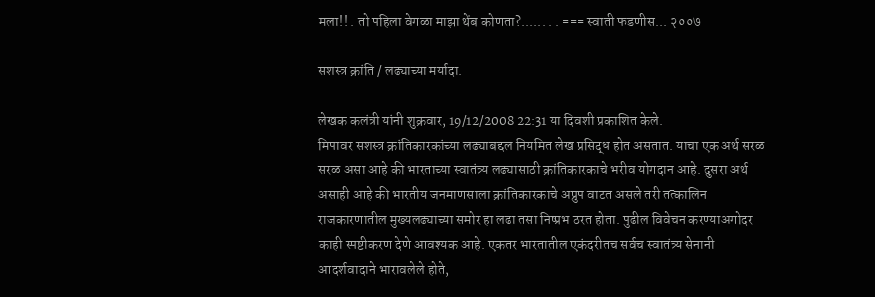मला!! . तो पहिला वेगळा माझा थेंब कोणता?...... . . === स्वाती फडणीस... २००७

सशस्त्र क्रांति / लढ्याच्या मर्यादा.

लेखक कलंत्री यांनी शुक्रवार, 19/12/2008 22:31 या दिवशी प्रकाशित केले.
मिपावर सशस्त्र क्रांतिकारकांच्या लढ्याबद्दल नियमित लेख प्रसिद्ध होत असतात. याचा एक अर्थ सरळ सरळ असा आहे की भारताच्या स्वातंत्र्य लढ्यासाठी क्रांतिकारकाचे भरीव योगदान आहे. दुसरा अर्थ असाही आहे की भारतीय जनमाणसाला क्रांतिकारकाचे अप्रुप वाटत असले तरी तत्कालिन राजकारणातील मुख्यलढ्याच्या समोर हा लढा तसा निष्प्रभ ठरत होता. पुढील विवेचन करण्याअगोदर काही स्पष्टीकरण देणे आवश्यक आहे. एकतर भारतातील एकंदरीतच सर्वच स्वातंत्र्य सेनानी आदर्शवादाने भारावलेले होते,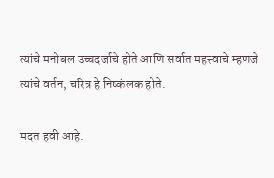त्यांचे मनोबल उच्चदर्जाचे होते आणि सर्वात महत्त्वाचे म्हणजे त्यांचे वर्तन, चरित्र हे निष्कंलक होते.

मदत हवी आहे.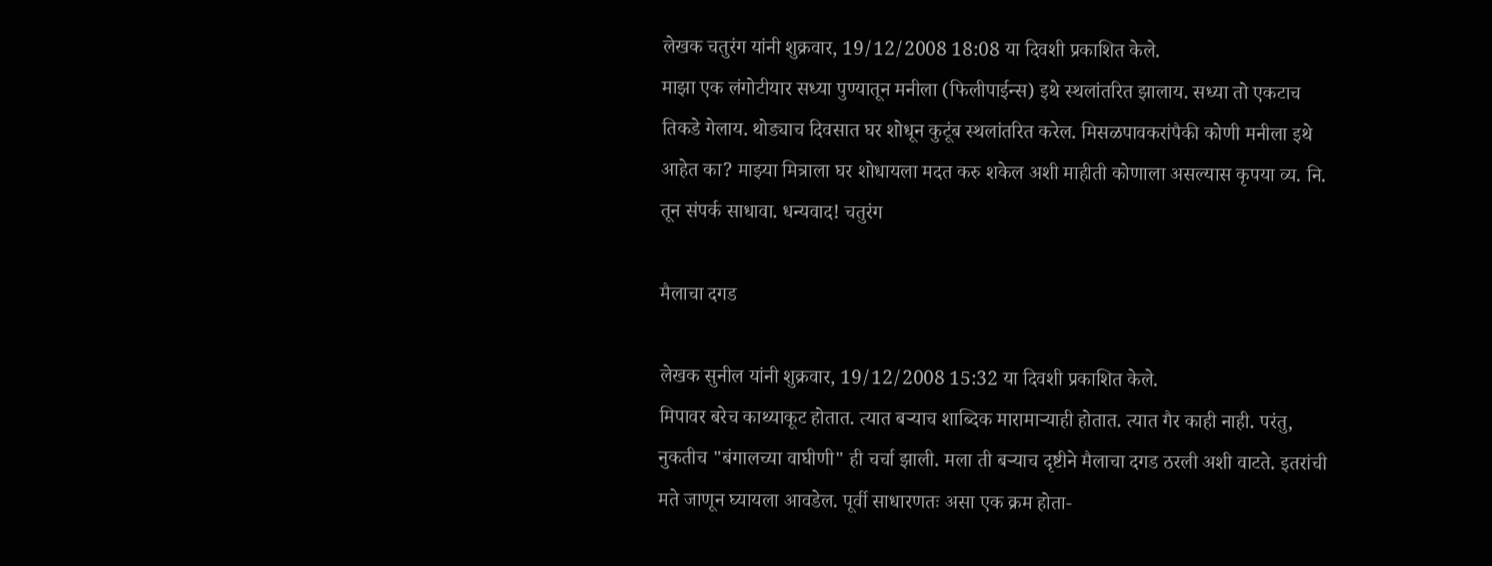लेखक चतुरंग यांनी शुक्रवार, 19/12/2008 18:08 या दिवशी प्रकाशित केले.
माझा एक लंगोटीयार सध्या पुण्यातून मनीला (फिलीपाईन्स) इथे स्थलांतरित झालाय. सध्या तो एकटाच तिकडे गेलाय. थोड्याच दिवसात घर शोधून कुटूंब स्थलांतरित करेल. मिसळपावकरांपैकी कोणी मनीला इथे आहेत का? माझ्या मित्राला घर शोधायला मदत करु शकेल अशी माहीती कोणाला असल्यास कृपया व्य. नि. तून संपर्क साधावा. धन्यवाद! चतुरंग

मैलाचा दगड

लेखक सुनील यांनी शुक्रवार, 19/12/2008 15:32 या दिवशी प्रकाशित केले.
मिपावर बरेच काथ्याकूट होतात. त्यात बर्‍याच शाब्दिक मारामार्‍याही होतात. त्यात गैर काही नाही. परंतु, नुकतीच "बंगालच्या वाघीणी" ही चर्चा झाली. मला ती बर्‍याच दृष्टीने मैलाचा दगड ठरली अशी वाटते. इतरांची मते जाणून घ्यायला आवडेल. पूर्वी साधारणतः असा एक क्रम होता-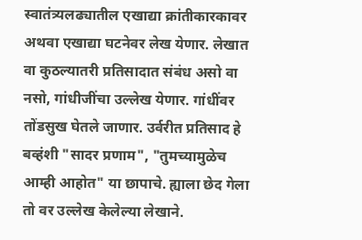स्वातंत्र्यलढ्यातील एखाद्या क्रांतीकारकावर अथवा एखाद्या घटनेवर लेख येणार. लेखात वा कुठल्यातरी प्रतिसादात संबंध असो वा नसो, गांधीजींचा उल्लेख येणार. गांधींवर तोंडसुख घेतले जाणार. उर्वरीत प्रतिसाद हे बव्हंशी "सादर प्रणाम", "तुमच्यामुळेच आम्ही आहोत" या छापाचे. ह्याला छेद गेला तो वर उल्लेख केलेल्या लेखाने.